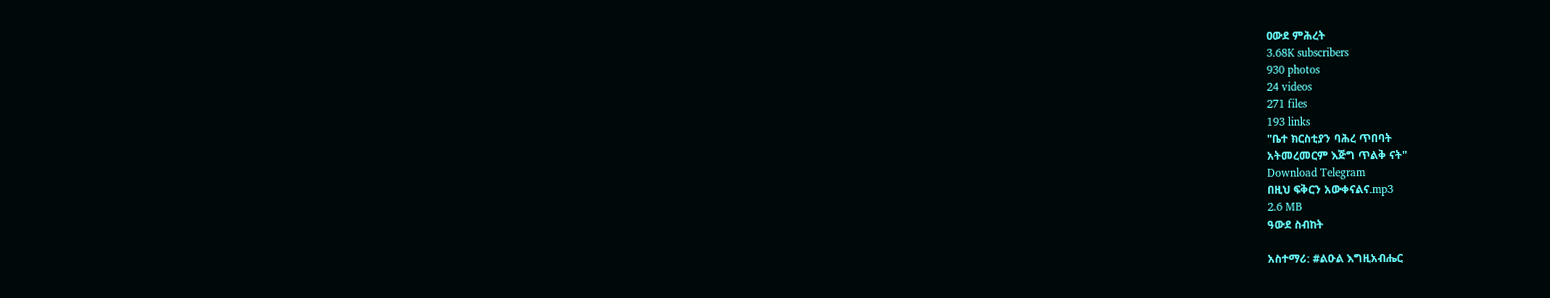ዐውደ ምሕረት
3.68K subscribers
930 photos
24 videos
271 files
193 links
"ቤተ ክርስቲያን ባሕረ ጥበባት
አትመረመርም እጅግ ጥልቅ ናት"
Download Telegram
በዚህ ፍቅርን አውቀናልና.mp3
2.6 MB
ዓውደ ስብከት

አስተማሪ: #ልዑል እግዚአብሔር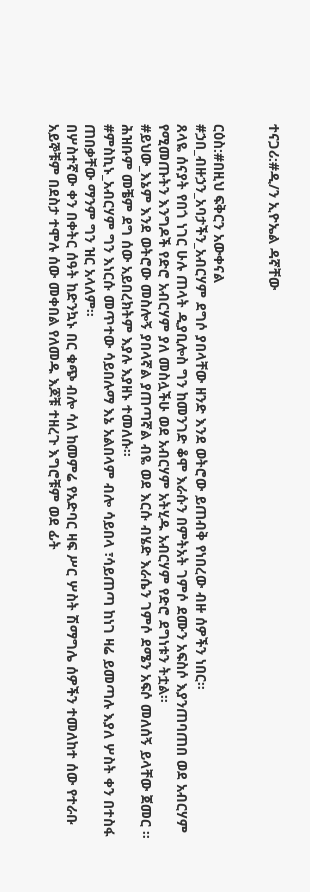ተናጋሪ:#ዲ/ን ኢዮኤል ዳኛቸው


ርዕስ:#በዚህ ፍቅርን አውቀናል
#ኃበ_ብዙኃን_አባታችን_አብርሃም ደግሶ ያበላቸው ዘንድ እንደ ወትሮው ይጠብቅ የነበረው ብዙ ሰዎችን ነበር።
ጸላዬ ሰናያት የበጎ ነገር ሁሉ ጠላት ዲያቢሎስ ግን ከመንገድ ቆሞ እራሱን በምትአት ገምሶ ደሙን አፍስሶ እያንጠባጠበ ወደ አብርሃም የሚመጡትን እንግዶች የድሮ አብርሃም ያለ መስሏችሁ ወደ አብርሃም አትሂዱ አብርሃም የድሮ ደግነቱን ትቷል።
#ይህው_እኔም እንደ ወትሮው መስሎኝ ያበላኛል ያጠጣኛል ብዬ ወደ እርሱ ብሄድ እራሴን ገምሶ ደሜን አፍሶ መለሰኝ ይላቸው ጀመር ። ሕዝቡም መቼም ደግ ሰው አይበረክትም እያሉ እያዘኑ ተመለሱ።
#ምስኪኑ_አብርሃም ግን እነርሱ መጥተው ሳይበሉማ እኔ አልበላም ብሎ ሳይበላ ፣ሳይጠጣ ከነገ ዛሬ ይመጣሉ እያለ ሦስት ቀን በተስፋ ጠበቃቸው ማንም ግን ዝር አላለም።
በሦስተኛው ቀን በቀትር ሰዓት ከድንኳኑ በር ቁጭ ብሎ ሳለ ከመምሬ የአድባር ዛፍ ሥር ሦስት ሽማግሌ ሰዎችን ተመለከተ ሰው የተራቡ አይኞቹም በደስታ ተሞሉ ሰው መቀበል የለመዱ እጆቹ ተዘረጉ እግሮቹም ወደ ፊት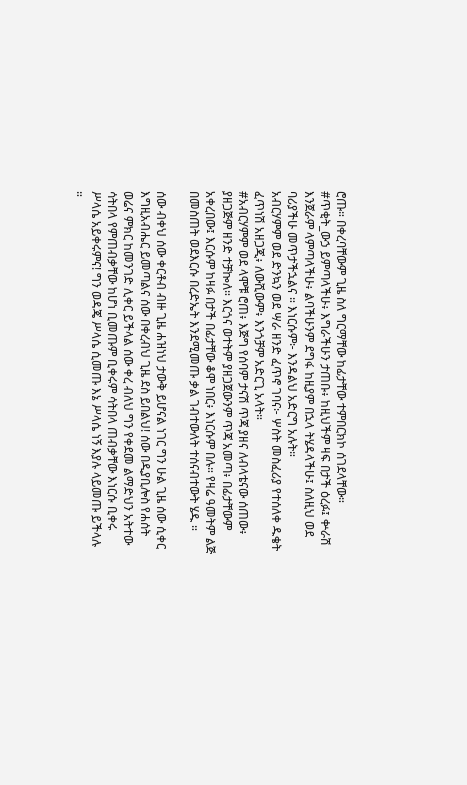ሮጡ። በቀረባቸውም ጊዜ ስለ ግርማቸው ከፊታቸው ተምበርክኮ ሰገደላቸው።
#ጥቂት_ውኃ ይምጣላችሁ፥ እግራችሁን ታጠቡ፥ ከዚህችም ዛፍ በታች ዕረፉ፤ ቍራሽ እንጀራም ላምጣላችሁ፥ ልባችሁንም ደግፋ ከዚያም በኋላ ትሄዳላችሁ፤ ስለዚህ ወደ ባሪያችሁ መጥታችኋልና ። እነርሱም፦ እንዳልህ አድርግ አሉት።
አብርሃምም ወደ ድንኳን ወደ ሣራ ዘንድ ፈጥኖ ገባና፦ ሦስት መስፈሪያ የተሰለቀ ዱቄት ፈጥነሽ አዘጋጂ፥ ለውሺውም፥ እንጎቻም አድርጊ አላት።
#አብርሃምም ወደ ላሞቹ ሮጠ፥ እጅግ የሰባም ታናሽ ጥጃ ያዘና ለብላቴናው ሰጠው፥ ያዘጋጅም ዘንድ ተቻኰለ። እርጎና ወተትም ያዘጋጀውንም ጥጃ አመጣ፥ በፊታቸውም አቀረበው፤ እርሱም ከዛፉ በታች በፊታቸው ቆሞ ነበር፥ እነርሱም በሉ። የዛሬ ዓመትም ልጅ በመስጠት ወደእርሱ በረድኤት እንደሚመጡ ቃል ገብተውለት ተሰናብተውት ሄዱ ።

ሰው ብቀህ ሰው ቀርቶብ ብዙ ጊዜ ሐዝነህ ታውቅ ይሆናል ነገር ግን ሁል ጊዜ ሰው ሲቀር እግዚአብሔር ይመጣልና ሰው በቀረብህ ጊዜ ደስ ይበልህ! ሰው በዲያቢሎስ የሐሰት ወሬና ምክር ከመንገድ ሊቀር ይችላል ሰው ቀረ ብለህ ግን የቀደመ ልማድህን አትተው ሳትበላ የምጠብቃቸው ከሆነ ቢመጡም ቢቀሩም ሳትበላ ጠብቃቸው እነርሱ ቢቀሩ ሥላሴ አይቀሩምና! ግን ወዳጄ ሥላሴ ሲመጡ እኔ ሥላሴ ነኝ እያሉ ላይመጡ ይችላሉ ።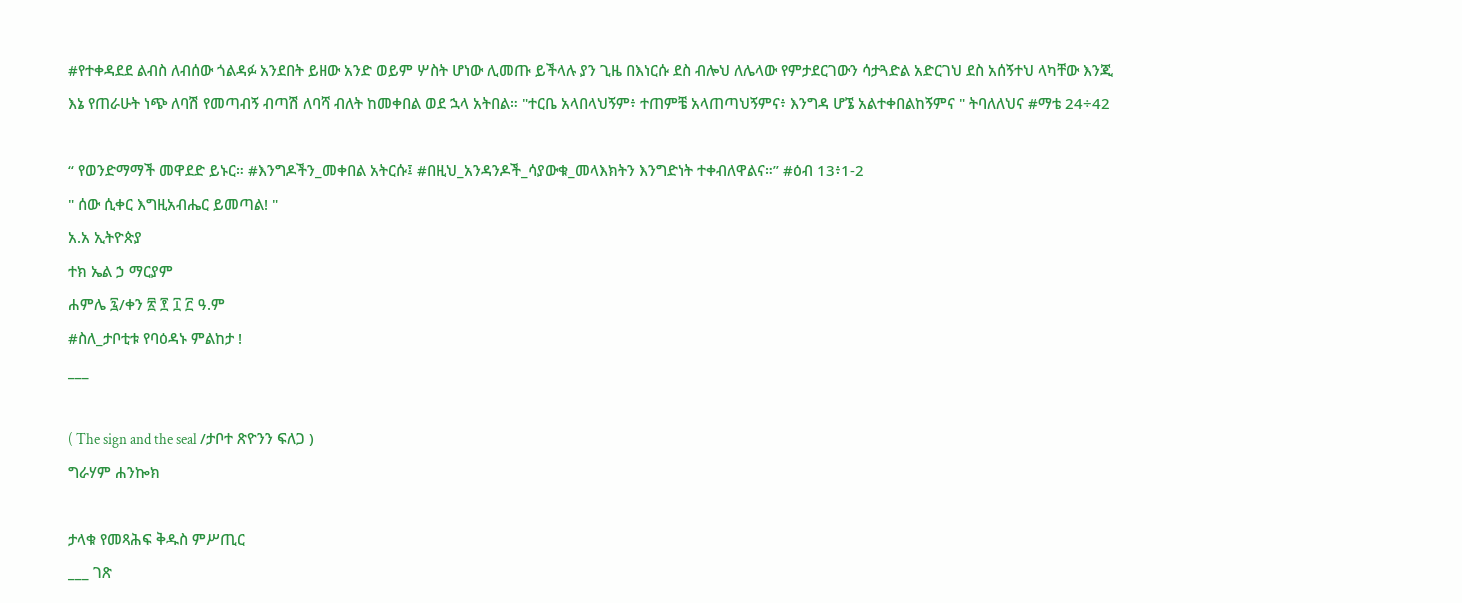#የተቀዳደደ ልብስ ለብሰው ጎልዳፉ አንደበት ይዘው አንድ ወይም ሦስት ሆነው ሊመጡ ይችላሉ ያን ጊዜ በእነርሱ ደስ ብሎህ ለሌላው የምታደርገውን ሳታጓድል አድርገህ ደስ አሰኝተህ ላካቸው እንጂ እኔ የጠራሁት ነጭ ለባሽ የመጣብኝ ብጣሽ ለባሻ ብለት ከመቀበል ወደ ኋላ አትበል። "ተርቤ አላበላህኝም፥ ተጠምቼ አላጠጣህኝምና፥ እንግዳ ሆኜ አልተቀበልከኝምና " ትባለለህና #ማቴ 24÷42

“ የወንድማማች መዋደድ ይኑር። #እንግዶችን_መቀበል አትርሱ፤ #በዚህ_አንዳንዶች_ሳያውቁ_መላእክትን እንግድነት ተቀብለዋልና።” #ዕብ 13፥1-2
" ሰው ሲቀር እግዚአብሔር ይመጣል! "
አ.አ ኢትዮጵያ
ተክ ኤል ኃ ማርያም
ሐምሌ ፯/ቀን ፳ ፻ ፲ ፫ ዓ.ም
#ስለ_ታቦቲቱ የባዕዳኑ ምልከታ !
___

( The sign and the seal /ታቦተ ጽዮንን ፍለጋ )
ግራሃም ሐንኰክ

ታላቁ የመጻሕፍ ቅዱስ ምሥጢር
___ ገጽ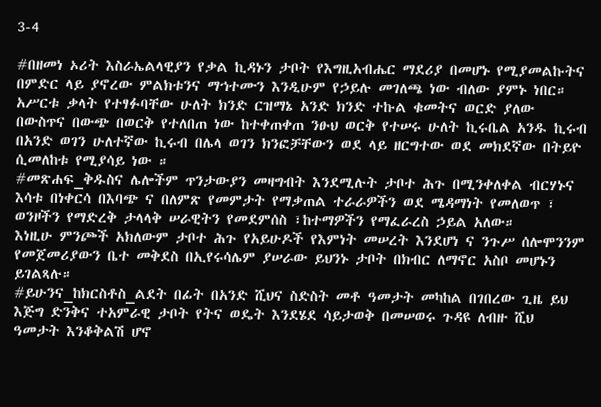3-4

#በዘመነ ኦሪት እስራኤልላዊያን የቃል ኪዳኑን ታቦት የእግዚአብሔር ማደሪያ በመሆኑ የሚያመልኩትና በምድር ላይ ያኖረው ምልክቱንና ማኀተሙን እንዲሁም የኃይሉ መገለጫ ነው ብለው ያምኑ ነበር።
አሥርቱ ቃላት የተፃፉባቸው ሁለት ክንድ ርዝማኔ አንድ ክንድ ተኩል ቁመትና ወርድ ያለው በውስጥና በውጭ በወርቅ የተለበጠ ነው ከተቀጠቀጠ ንፁህ ወርቅ የተሠሩ ሁለት ኪሩቤል አንዱ ኪሩብ በአንድ ወገን ሁለተኛው ኪሩብ በሌላ ወገን ክንፎቻቸውን ወደ ላይ ዘርግተው ወደ መክደኛው በትይዮ ሲመለከቱ የሚያሳይ ነው ።
#መጽሐፍ_ቅዱስና ሌሎችም ጥንታውያን መዛግብት እንደሚሉት ታቦተ ሕጉ በሚንቀለቀል ብርሃኑና እሳቱ በነቀርሳ በእባጭ ና በለምጽ የመምታት የማቃጠል ተራራዎችን ወደ ሜዳማነት የመለወጥ ፣ ወንዞችን የማድረቅ ታላላቅ ሠራዊትን የመደምሰስ ፣ከተማዎችን የማፈራረስ ኃይል አለው።
እነዚሁ ምንጮች አክለውም ታቦተ ሕጉ የአይሁዶች የእምነት መሠረት እንደሆነ ና ንጉሥ ሰሎሞንንም የመጀመሪያውን ቤተ መቅደስ በኢየሩሳሌም ያሠራው ይህንኑ ታቦት በክብር ለማኖር አስቦ መሆኑን ይገልጻሉ።
#ይሁንና_ከክርስቶስ_ልደት በፊት በአንድ ሺህና ስድስት መቶ ዓመታት መካከል በገበረው ጊዜ ይህ እጅግ ድንቅና ተአምራዊ ታቦት የትና ወዴት እንደሄደ ሳይታወቅ በመሠወሩ ጉዳዩ ለብዙ ሺህ ዓመታት እንቆቅልሽ ሆኖ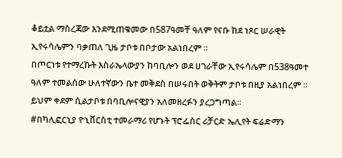ቆይቷል ማስረጃው እንደሚጠቁመው በ587ዓመቸ ዓለም የናቡ ከደ ነጾር ሠራዊት ኢየሩሳሌምን ባቃጠለ ጊዜ ታቦቱ በቦታው አልነበረም ።
በጦርነቱ የተማረኩት እስራኤላውያን ከባቢሎን ወደ ሀገራቸው ኢየሩሳሌም በ538ዓመተ ዓለም ተመልሰው ሁለተኛውን ቤተ መቅደስ በሠሩበት ወቅትም ታቦቱ በዚያ አልነበረም ። ይህም ቀደም ሲልታቦቱ በባቢሎናዊያን አለመዘረፉን ያረጋግጣል።
#በካሊፎርኒያ ዮኒቨርስቲ ተመራማሪ የሆኑት ፕሮፌሰር ሪቻርድ ኤሊየት ፍሬድማን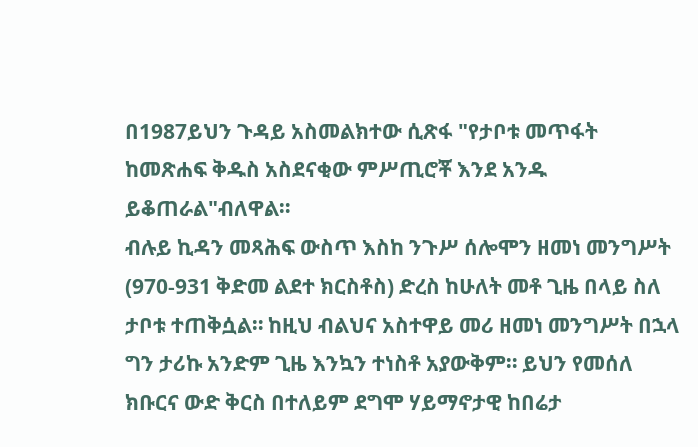በ1987ይህን ጉዳይ አስመልክተው ሲጽፋ "የታቦቱ መጥፋት ከመጽሐፍ ቅዱስ አስደናቂው ምሥጢሮቾ እንደ አንዱ ይቆጠራል"ብለዋል።
ብሉይ ኪዳን መጻሕፍ ውስጥ እስከ ንጉሥ ሰሎሞን ዘመነ መንግሥት (970-931 ቅድመ ልደተ ክርስቶስ) ድረስ ከሁለት መቶ ጊዜ በላይ ስለ ታቦቱ ተጠቅሷል። ከዚህ ብልህና አስተዋይ መሪ ዘመነ መንግሥት በኋላ ግን ታሪኩ አንድም ጊዜ እንኳን ተነስቶ አያውቅም። ይህን የመሰለ ክቡርና ውድ ቅርስ በተለይም ደግሞ ሃይማኖታዊ ከበሬታ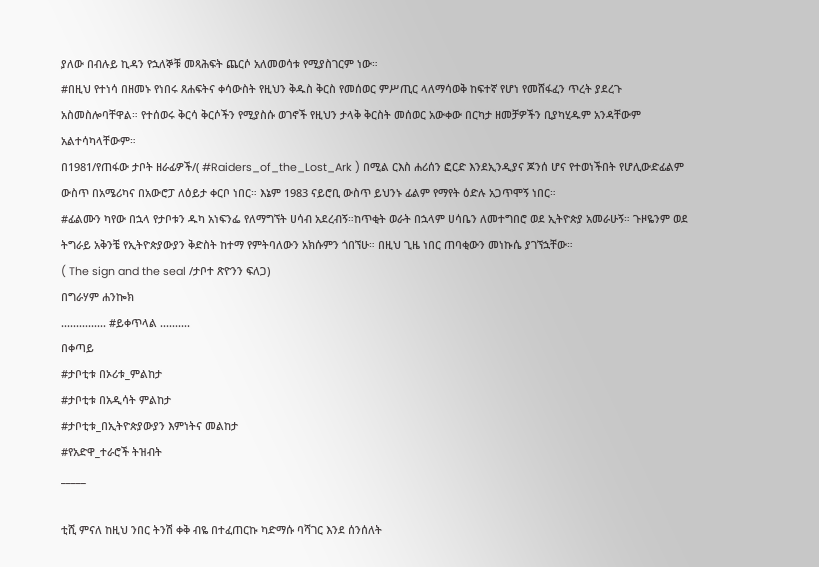ያለው በብሉይ ኪዳን የኋለኞቹ መጻሕፍት ጨርሶ አለመወሳቱ የሚያስገርም ነው።
#በዚህ የተነሳ በዘመኑ የነበሩ ጸሐፍትና ቀሳውስት የዚህን ቅዱስ ቅርስ የመሰወር ምሥጢር ላለማሳወቅ ከፍተኛ የሆነ የመሸፋፈን ጥረት ያደረጉ አስመስሎባቸዋል። የተሰወሩ ቅርሳ ቅርሶችን የሚያስሱ ወገኖች የዚህን ታላቅ ቅርስት መሰወር አውቀው በርካታ ዘመቻዎችን ቢያካሂዱም አንዳቸውም አልተሳካላቸውም።
በ1981/የጠፋው ታቦት ዘራፊዎች/( #Raiders_of_the_Lost_Ark ) በሚል ርእስ ሐሪሰን ፎርድ እንደኢንዲያና ጆንሰ ሆና የተወነችበት የሆሊውድፊልም ውስጥ በአሜሪካና በአውሮፓ ለዕይታ ቀርቦ ነበር። እኔም 1983 ናይሮቢ ውስጥ ይህንኑ ፊልም የማየት ዕድሉ አጋጥሞኝ ነበር።
#ፊልሙን ካየው በኋላ የታቦቱን ዱካ አነፍንፌ የለማግኘት ሀሳብ አደረብኝ።ከጥቂት ወራት በኋላም ሀሳቤን ለመተግበሮ ወደ ኢትዮጵያ አመራሁኝ። ጉዞዬንም ወደ ትግራይ አቅንቼ የኢትዮጵያውያን ቅድስት ከተማ የምትባለውን አክሱምን ጎበኘሁ። በዚህ ጊዜ ነበር ጠባቂውን መነኩሴ ያገኘኋቸው።
( The sign and the seal /ታቦተ ጽዮንን ፍለጋ)
በግራሃም ሐንኰክ
............... #ይቀጥላል ..........
በቀጣይ
#ታቦቲቱ በኦሪቱ_ምልከታ
#ታቦቲቱ በአዲሳት ምልከታ
#ታቦቲቱ_በኢትዮጵያውያን እምነትና መልከታ
#የአድዋ_ተራሮች ትዝብት
_____

ቲሺ ምናለ ከዚህ ንበር ትንሽ ቀቅ ብዬ በተፈጠርኩ ካድማሱ ባሻገር እንደ ሰንሰለት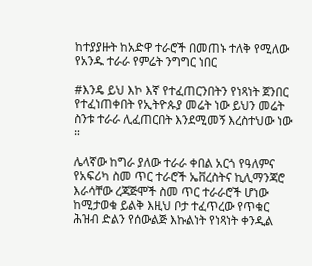ከተያያዙት ከአድዋ ተራሮች በመጠኑ ተለቅ የሚለው የአንዱ ተራራ የምሬት ንግግር ነበር

#እንዴ ይህ እኮ እኛ የተፈጠርንበትን የነጻነት ጀንበር የተፈነጠቀበት የኢትዮጱያ መሬት ነው ይህን መሬት ስንቱ ተራራ ሊፈጠርበት እንደሚመኝ እረስተህው ነው ።

ሌላኛው ከግራ ያለው ተራራ ቀበል አርጎ የዓለምና የአፍሪካ ስመ ጥር ተራሮች ኤቨረስትና ኪሊማንጃሮ እራሳቸው ረጃጅሞች ስመ ጥር ተራራሮች ሆነው ከሚታወቁ ይልቅ እዚህ ቦታ ተፈጥረው የጥቁር ሕዝብ ድልን የሰውልጅ እኩልነት የነጻነት ቀንዲል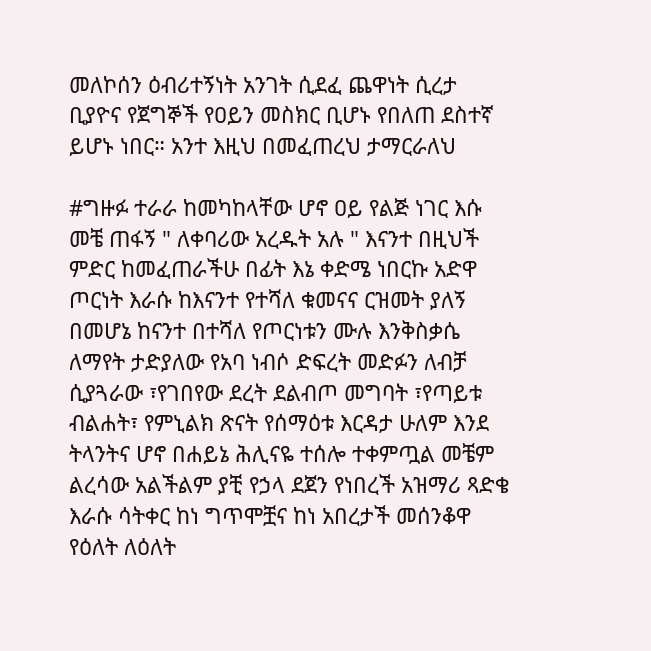መለኮሰን ዕብሪተኝነት አንገት ሲደፈ ጨዋነት ሲረታ ቢያዮና የጀግኞች የዐይን መስክር ቢሆኑ የበለጠ ደስተኛ ይሆኑ ነበር። አንተ እዚህ በመፈጠረህ ታማርራለህ

#ግዙፉ ተራራ ከመካከላቸው ሆኖ ዐይ የልጅ ነገር እሱ መቼ ጠፋኝ " ለቀባሪው አረዱት አሉ " እናንተ በዚህች ምድር ከመፈጠራችሁ በፊት እኔ ቀድሜ ነበርኩ አድዋ ጦርነት እራሱ ከእናንተ የተሻለ ቁመናና ርዝመት ያለኝ በመሆኔ ከናንተ በተሻለ የጦርነቱን ሙሉ እንቅስቃሴ ለማየት ታድያለው የአባ ነብሶ ድፍረት መድፉን ለብቻ ሲያጓራው ፣የገበየው ደረት ደልብጦ መግባት ፣የጣይቱ ብልሐት፣ የምኒልክ ጽናት የሰማዕቱ እርዳታ ሁለም እንደ ትላንትና ሆኖ በሐይኔ ሕሊናዬ ተሰሎ ተቀምጧል መቼም ልረሳው አልችልም ያቺ የኃላ ደጀን የነበረች አዝማሪ ጻድቄ እራሱ ሳትቀር ከነ ግጥሞቿና ከነ አበረታች መሰንቆዋ የዕለት ለዕለት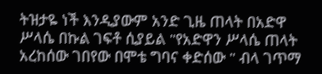ትዝታዬ ነች እንዲያውም አንድ ጊዜ ጠላት በአድዋ ሥላሴ በኩል ገፍቶ ሲያይል "የአድዋን ሥላሴ ጠላት አረከሰው ገበየው በሞቴ ግባና ቀድሰው " ብላ ገጥማ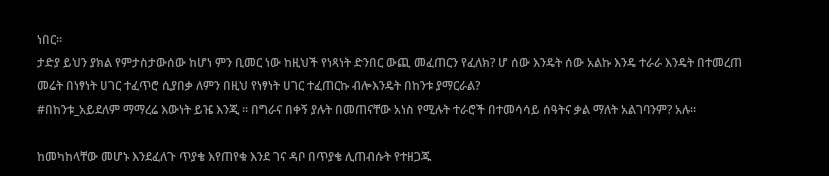ነበር።
ታድያ ይህን ያክል የምታስታውሰው ከሆነ ምን ቢመር ነው ከዚህች የነጻነት ድንበር ውጪ መፈጠርን የፈለክ? ሆ ሰው እንዴት ሰው አልኩ እንዴ ተራራ እንዴት በተመረጠ መሬት በነፃነት ሀገር ተፈጥሮ ሲያበቃ ለምን በዚህ የነፃነት ሀገር ተፈጠርኩ ብሎእንዴት በከንቱ ያማርራል?
#በከንቱ_አይደለም ማማረሬ እውነት ይዤ እንጂ ። በግራና በቀኝ ያሉት በመጠናቸው አነስ የሚሉት ተራሮች በተመሳሳይ ሰዓትና ቃል ማለት አልገባንም? አሉ።

ከመካከላቸው መሆኑ እንደፈለጉ ጥያቄ እየጠየቁ እንደ ገና ዳቦ በጥያቄ ሊጠብሱት የተዘጋጁ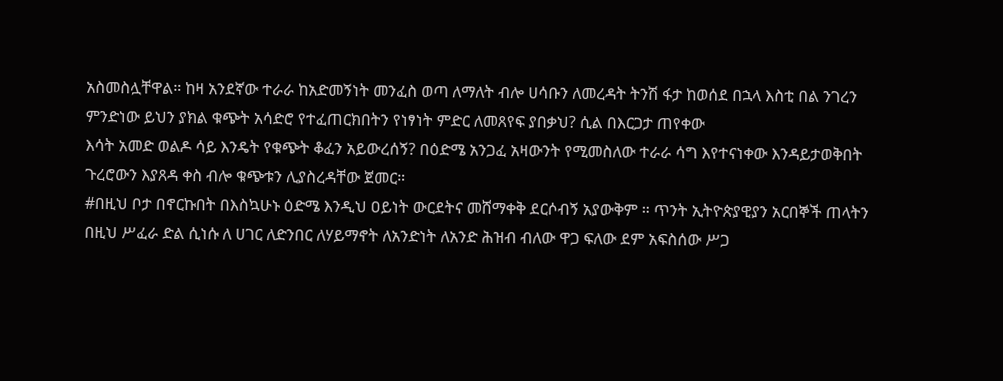አስመስሏቸዋል። ከዛ አንደኛው ተራራ ከአድመኝነት መንፈስ ወጣ ለማለት ብሎ ሀሳቡን ለመረዳት ትንሽ ፋታ ከወሰደ በኋላ እስቲ በል ንገረን ምንድነው ይህን ያክል ቁጭት አሳድሮ የተፈጠርክበትን የነፃነት ምድር ለመጸየፍ ያበቃህ? ሲል በእርጋታ ጠየቀው
እሳት አመድ ወልዶ ሳይ እንዴት የቁጭት ቆፈን አይውረሰኝ? በዕድሜ አንጋፈ አዛውንት የሚመስለው ተራራ ሳግ እየተናነቀው እንዳይታወቅበት ጉረሮውን እያጸዳ ቀስ ብሎ ቁጭቱን ሊያስረዳቸው ጀመር።
#በዚህ ቦታ በኖርኩበት በእስኳሁኑ ዕድሜ እንዲህ ዐይነት ውርደትና መሸማቀቅ ደርሶብኝ አያውቅም ። ጥንት ኢትዮጵያዊያን አርበኞች ጠላትን በዚህ ሥፈራ ድል ሲነሱ ለ ሀገር ለድንበር ለሃይማኖት ለአንድነት ለአንድ ሕዝብ ብለው ዋጋ ፍለው ደም አፍስሰው ሥጋ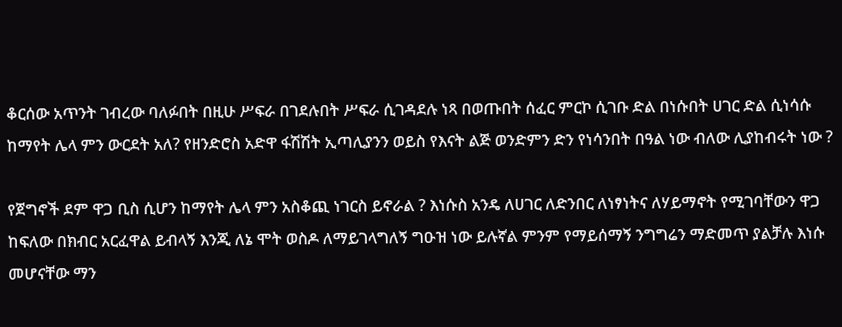ቆርሰው አጥንት ገብረው ባለፉበት በዚሁ ሥፍራ በገደሉበት ሥፍራ ሲገዳደሉ ነጻ በወጡበት ሰፈር ምርኮ ሲገቡ ድል በነሱበት ሀገር ድል ሲነሳሱ ከማየት ሌላ ምን ውርደት አለ? የዘንድሮስ አድዋ ፋሽሽት ኢጣሊያንን ወይስ የእናት ልጅ ወንድምን ድን የነሳንበት በዓል ነው ብለው ሊያከብሩት ነው ?

የጀግኖች ደም ዋጋ ቢስ ሲሆን ከማየት ሌላ ምን አስቆጪ ነገርስ ይኖራል ? እነሱስ አንዴ ለሀገር ለድንበር ለነፃነትና ለሃይማኖት የሚገባቸውን ዋጋ ከፍለው በክብር አርፈዋል ይብላኝ እንጂ ለኔ ሞት ወስዶ ለማይገላግለኝ ግዑዝ ነው ይሉኛል ምንም የማይሰማኝ ንግግሬን ማድመጥ ያልቻሉ እነሱ መሆናቸው ማን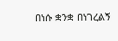በነሱ ቋንቋ በነገረልኝ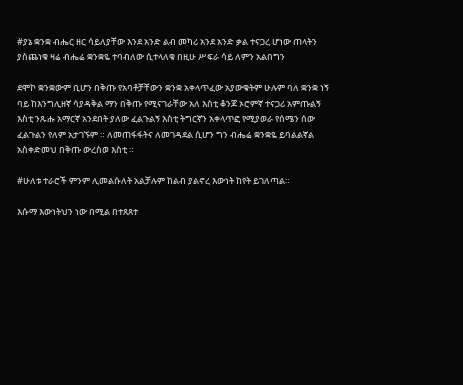#ያኔ ቋንቋ ብሔር ዘር ሳይለያቸው እንደ አንድ ልብ መካሪ አንደ አንድ ቃል ተናጋረ ሆነው ጠላትን ያስጨነቁ ዛሬ ብሔሬ ቋንቋዬ ተባብለው ሲተላለቁ በዚሁ ሥፍራ ሳይ ለምን አልበግን

ደሞኮ ቋንቋውም ቢሆን በቅጡ የአባቶቻቸውን ቋንቋ አቀላጥፈው አያውቁትም ሁሉም ባለ ቋንቋ ነኝ ባይ ከእንግሊዘኛ ሳያዳቅል ማን በቅጡ የሚናገራቸው አለ እስቲ ቆንጆ ኦሮምኛ ተናጋሪ አምጡልኝ እስቲ ንጹሑ አማርኛ አንደበት ያለው ፈልጉልኝ እስቲ ትግርኛን አቀላጥፎ የሚያወራ የሰሜን ሰው ፈልጉልን የለም አታገኙም ። ለመጠፋፋትና ለመገዳደል ሲሆን ግን ብሔሬ ቋንቋዬ ይባልልኛል አስቀድመህ በቅጡ ውረስወ እስቲ ።

#ሁለቱ ተራሮች ምንም ሊመልሱለት አልቻሉም ከልብ ያልኖረ እውነት ከየት ይገለጣል።

እሱማ እውነትህን ነው በሚል በተጸጸተ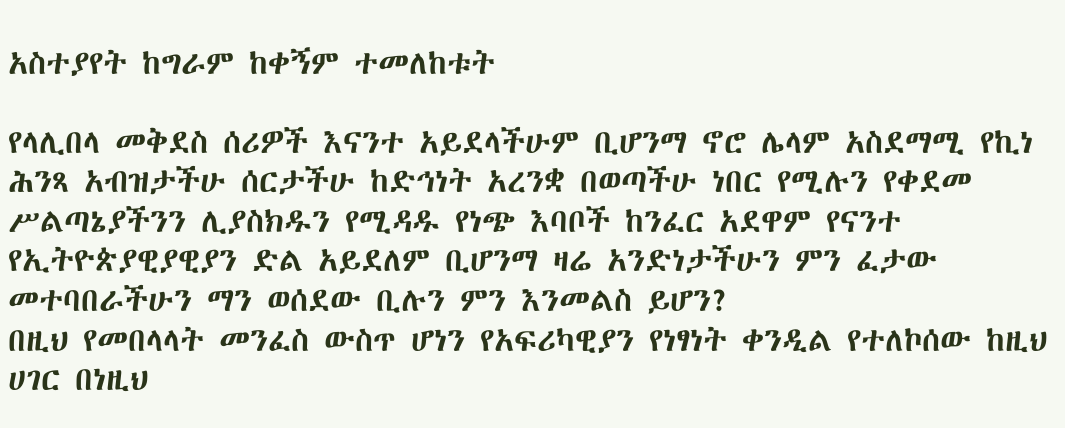አስተያየት ከግራም ከቀኝም ተመለከቱት

የላሊበላ መቅደስ ሰሪዎች እናንተ አይደላችሁም ቢሆንማ ኖሮ ሌላም አስደማሚ የኪነ ሕንጻ አብዝታችሁ ሰርታችሁ ከድኅነት አረንቋ በወጣችሁ ነበር የሚሉን የቀደመ ሥልጣኔያችንን ሊያስክዱን የሚዳዱ የነጭ እባቦች ከንፈር አደዋም የናንተ የኢትዮጵያዊያዊያን ድል አይደለም ቢሆንማ ዛሬ አንድነታችሁን ምን ፈታው መተባበራችሁን ማን ወሰደው ቢሉን ምን እንመልስ ይሆን?
በዚህ የመበላላት መንፈስ ውስጥ ሆነን የአፍሪካዊያን የነፃነት ቀንዲል የተለኮሰው ከዚህ ሀገር በነዚህ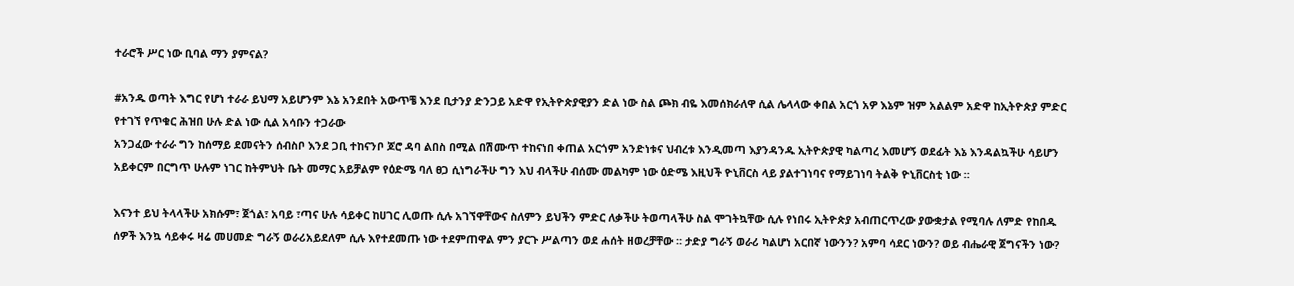ተራሮች ሥር ነው ቢባል ማን ያምናል?

#አንዱ ወጣት እግር የሆነ ተራራ ይህማ አይሆንም እኔ አንደበት አውጥቼ እንደ ቢታንያ ድንጋይ አድዋ የኢትዮጵያዊያን ድል ነው ስል ጮክ ብዬ እመሰክራለዋ ሲል ሌላላው ቀበል አርጎ አዎ እኔም ዝም አልልም አድዋ ከኢትዮጵያ ምድር የተገኘ የጥቁር ሕዝበ ሁሉ ድል ነው ሲል አሳቡን ተጋራው
አንጋፈው ተራራ ግን ከሰማይ ደመናትን ሰብስቦ እንደ ጋቢ ተከናንቦ ጆሮ ዳባ ልበስ በሚል በሽሙጥ ተከናነበ ቀጠል አርጎም አንድነቱና ህብረቱ እንዲመጣ እያንዳንዱ ኢትዮጵያዊ ካልጣረ እመሆኝ ወደፊት እኔ እንዳልኳችሁ ሳይሆን አይቀርም በርግጥ ሁሉም ነገር ከትምህት ቤት መማር አይቻልም የዕድሜ ባለ ፀጋ ሲነግራችሁ ግን እህ ብላችሁ ብሰሙ መልካም ነው ዕድሜ እዚህች ዮኒቨርስ ላይ ያልተገነባና የማይገነባ ትልቅ ዮኒቨርስቲ ነው ።

እናንተ ይህ ትላላችሁ አክሱም፣ ጀጎል፣ አባይ ፣ጣና ሁሉ ሳይቀር ከሀገር ሊወጡ ሲሉ አገኘዋቸውና ስለምን ይህችን ምድር ለቃችሁ ትወጣላችሁ ስል ሞገትኳቸው ሲሉ የነበሩ ኢትዮጵያ አብጠርጥረው ያውቋታል የሚባሉ ለምድ የከበዱ ሰዎች እንኳ ሳይቀሩ ዛሬ መሀመድ ግራኝ ወራሪአይደለም ሲሉ እየተደመጡ ነው ተደምጠዋል ምን ያርጉ ሥልጣን ወደ ሐሰት ዘወረቻቸው ። ታድያ ግራኝ ወራሪ ካልሆነ አርበኛ ነውንን? አምባ ሳደር ነውን? ወይ ብሔራዊ ጀግናችን ነው?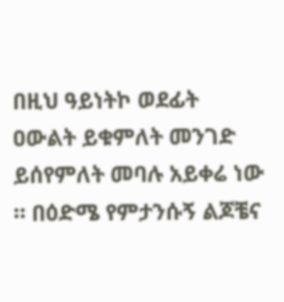በዚህ ዓይነትኮ ወደፊት ዐውልት ይቁምለት መንገድ ይሰየምለት መባሉ አይቀሬ ነው ። በዕድሜ የምታንሱኝ ልጆቼና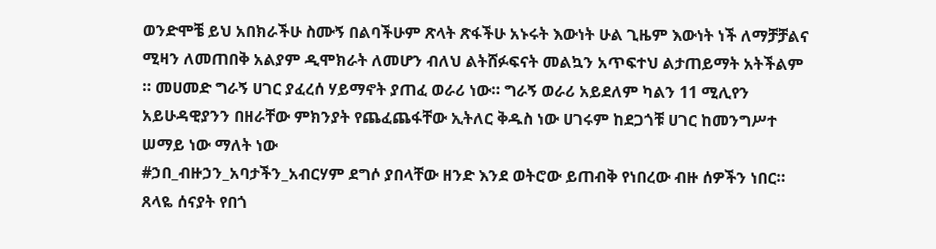ወንድሞቼ ይህ አበክራችሁ ስሙኝ በልባችሁም ጽላት ጽፋችሁ አኑሩት እውነት ሁል ጊዜም እውነት ነች ለማቻቻልና ሚዛን ለመጠበቅ አልያም ዲሞክራት ለመሆን ብለህ ልትሸፉፍናት መልኳን አጥፍተህ ልታጠይማት አትችልም ። መሀመድ ግራኝ ሀገር ያፈረሰ ሃይማኖት ያጠፈ ወራሪ ነው። ግራኝ ወራሪ አይደለም ካልን 11 ሚሊየን አይሁዳዊያንን በዘራቸው ምክንያት የጨፈጨፋቸው ኢትለር ቅዱስ ነው ሀገሩም ከደጋጎቹ ሀገር ከመንግሥተ ሠማይ ነው ማለት ነው
#ኃበ_ብዙኃን_አባታችን_አብርሃም ደግሶ ያበላቸው ዘንድ እንደ ወትሮው ይጠብቅ የነበረው ብዙ ሰዎችን ነበር።
ጸላዬ ሰናያት የበጎ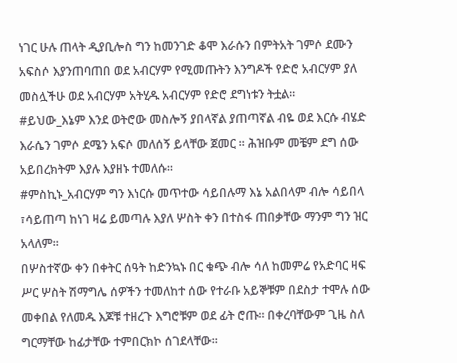ነገር ሁሉ ጠላት ዲያቢሎስ ግን ከመንገድ ቆሞ እራሱን በምትአት ገምሶ ደሙን አፍስሶ እያንጠባጠበ ወደ አብርሃም የሚመጡትን እንግዶች የድሮ አብርሃም ያለ መስሏችሁ ወደ አብርሃም አትሂዱ አብርሃም የድሮ ደግነቱን ትቷል።
#ይህው_እኔም እንደ ወትሮው መስሎኝ ያበላኛል ያጠጣኛል ብዬ ወደ እርሱ ብሄድ እራሴን ገምሶ ደሜን አፍሶ መለሰኝ ይላቸው ጀመር ። ሕዝቡም መቼም ደግ ሰው አይበረክትም እያሉ እያዘኑ ተመለሱ።
#ምስኪኑ_አብርሃም ግን እነርሱ መጥተው ሳይበሉማ እኔ አልበላም ብሎ ሳይበላ ፣ሳይጠጣ ከነገ ዛሬ ይመጣሉ እያለ ሦስት ቀን በተስፋ ጠበቃቸው ማንም ግን ዝር አላለም።
በሦስተኛው ቀን በቀትር ሰዓት ከድንኳኑ በር ቁጭ ብሎ ሳለ ከመምሬ የአድባር ዛፍ ሥር ሦስት ሽማግሌ ሰዎችን ተመለከተ ሰው የተራቡ አይኞቹም በደስታ ተሞሉ ሰው መቀበል የለመዱ እጆቹ ተዘረጉ እግሮቹም ወደ ፊት ሮጡ። በቀረባቸውም ጊዜ ስለ ግርማቸው ከፊታቸው ተምበርክኮ ሰገደላቸው።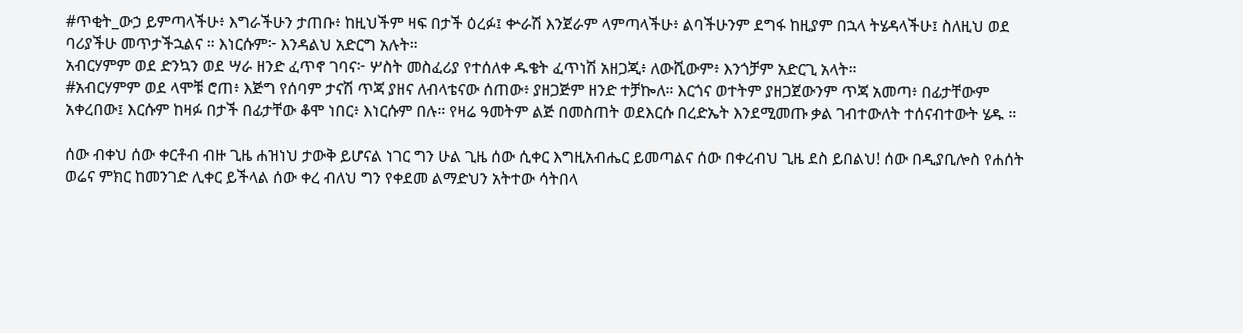#ጥቂት_ውኃ ይምጣላችሁ፥ እግራችሁን ታጠቡ፥ ከዚህችም ዛፍ በታች ዕረፉ፤ ቍራሽ እንጀራም ላምጣላችሁ፥ ልባችሁንም ደግፋ ከዚያም በኋላ ትሄዳላችሁ፤ ስለዚህ ወደ ባሪያችሁ መጥታችኋልና ። እነርሱም፦ እንዳልህ አድርግ አሉት።
አብርሃምም ወደ ድንኳን ወደ ሣራ ዘንድ ፈጥኖ ገባና፦ ሦስት መስፈሪያ የተሰለቀ ዱቄት ፈጥነሽ አዘጋጂ፥ ለውሺውም፥ እንጎቻም አድርጊ አላት።
#አብርሃምም ወደ ላሞቹ ሮጠ፥ እጅግ የሰባም ታናሽ ጥጃ ያዘና ለብላቴናው ሰጠው፥ ያዘጋጅም ዘንድ ተቻኰለ። እርጎና ወተትም ያዘጋጀውንም ጥጃ አመጣ፥ በፊታቸውም አቀረበው፤ እርሱም ከዛፉ በታች በፊታቸው ቆሞ ነበር፥ እነርሱም በሉ። የዛሬ ዓመትም ልጅ በመስጠት ወደእርሱ በረድኤት እንደሚመጡ ቃል ገብተውለት ተሰናብተውት ሄዱ ።

ሰው ብቀህ ሰው ቀርቶብ ብዙ ጊዜ ሐዝነህ ታውቅ ይሆናል ነገር ግን ሁል ጊዜ ሰው ሲቀር እግዚአብሔር ይመጣልና ሰው በቀረብህ ጊዜ ደስ ይበልህ! ሰው በዲያቢሎስ የሐሰት ወሬና ምክር ከመንገድ ሊቀር ይችላል ሰው ቀረ ብለህ ግን የቀደመ ልማድህን አትተው ሳትበላ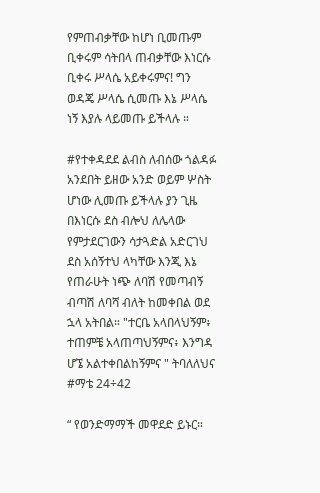የምጠብቃቸው ከሆነ ቢመጡም ቢቀሩም ሳትበላ ጠብቃቸው እነርሱ ቢቀሩ ሥላሴ አይቀሩምና! ግን ወዳጄ ሥላሴ ሲመጡ እኔ ሥላሴ ነኝ እያሉ ላይመጡ ይችላሉ ።

#የተቀዳደደ ልብስ ለብሰው ጎልዳፉ አንደበት ይዘው አንድ ወይም ሦስት ሆነው ሊመጡ ይችላሉ ያን ጊዜ በእነርሱ ደስ ብሎህ ለሌላው የምታደርገውን ሳታጓድል አድርገህ ደስ አሰኝተህ ላካቸው እንጂ እኔ የጠራሁት ነጭ ለባሽ የመጣብኝ ብጣሽ ለባሻ ብለት ከመቀበል ወደ ኋላ አትበል። "ተርቤ አላበላህኝም፥ ተጠምቼ አላጠጣህኝምና፥ እንግዳ ሆኜ አልተቀበልከኝምና " ትባለለህና #ማቴ 24÷42

“ የወንድማማች መዋደድ ይኑር።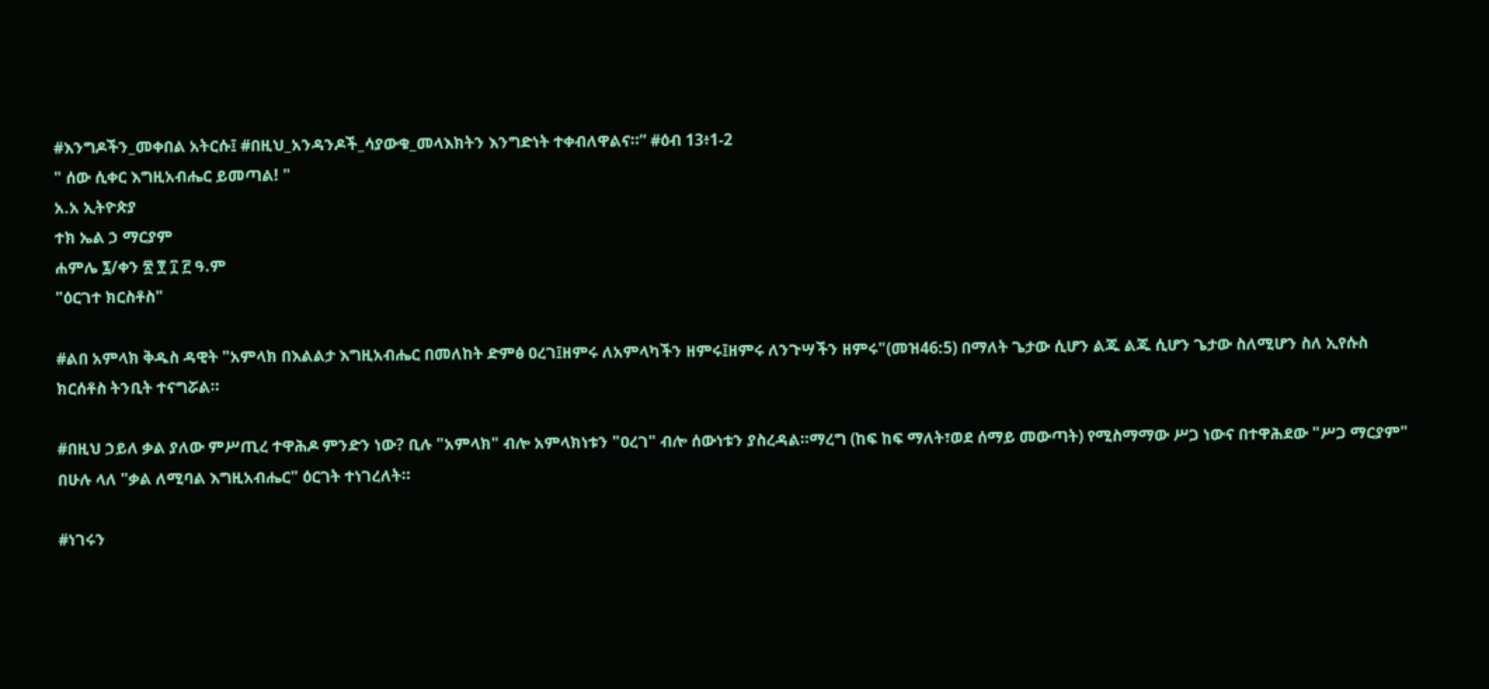#እንግዶችን_መቀበል አትርሱ፤ #በዚህ_አንዳንዶች_ሳያውቁ_መላእክትን እንግድነት ተቀብለዋልና።” #ዕብ 13፥1-2
" ሰው ሲቀር እግዚአብሔር ይመጣል! "
አ.አ ኢትዮጵያ
ተክ ኤል ኃ ማርያም
ሐምሌ ፯/ቀን ፳ ፻ ፲ ፫ ዓ.ም
"ዕርገተ ክርስቶስ"

#ልበ አምላክ ቅዱስ ዳዊት "አምላክ በእልልታ እግዚአብሔር በመለከት ድምፅ ዐረገ፤ዘምሩ ለአምላካችን ዘምሩ፤ዘምሩ ለንጉሣችን ዘምሩ"(መዝ46:5) በማለት ጌታው ሲሆን ልጁ ልጁ ሲሆን ጌታው ስለሚሆን ስለ ኢየሱስ ክርሰቶስ ትንቢት ተናግሯል።

#በዚህ ኃይለ ቃል ያለው ምሥጢረ ተዋሕዶ ምንድን ነው? ቢሉ "አምላክ" ብሎ አምላክነቱን "ዐረገ" ብሎ ሰውነቱን ያስረዳል።ማረግ (ከፍ ከፍ ማለት፣ወደ ሰማይ መውጣት) የሚስማማው ሥጋ ነውና በተዋሕደው "ሥጋ ማርያም" በሁሉ ላለ "ቃል ለሚባል እግዚአብሔር" ዕርገት ተነገረለት።

#ነገሩን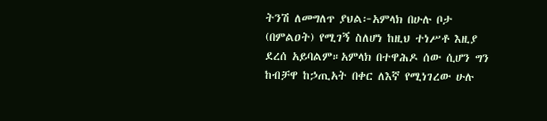ትንሽ ለመግለጥ ያህል፦አምላክ በሁሉ ቦታ (በምልዐት) የሚገኝ ስለሆነ ከዚህ ተነሥቶ እዚያ ደረሰ አይባልም።አምላክ በተዋሕዶ ሰው ሲሆን ግን ከብቻዋ ከኃጢአት በቀር ለእኛ የሚነገረው ሁሉ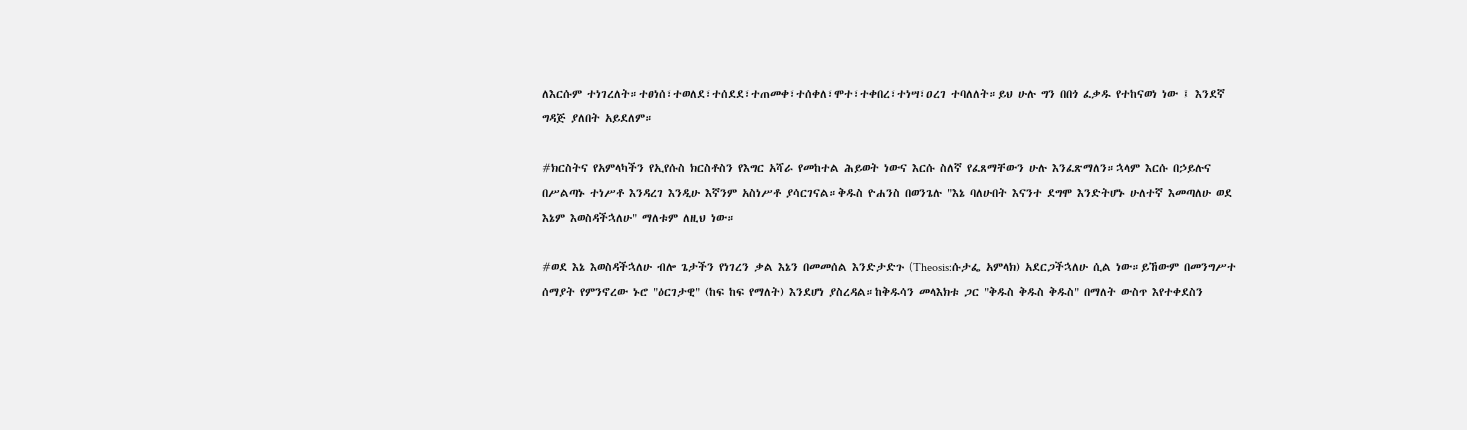ለእርሱም ተነገረለት።ተፀነሰ፣ተወለደ፣ተሰደደ፣ተጠመቀ፣ተሰቀለ፣ሞተ፣ተቀበረ፣ተነሣ፣ዐረገ ተባለለት።ይህ ሁሉ ግን በበጎ ፈቃዱ የተከናወነ ነው ፤ እንደኛ ግዳጅ ያለበት አይደለም።

#ክርስትና የአምላካችን የኢየሱስ ክርስቶስን የእግር አሻራ የመከተል ሕይወት ነውና እርሱ ስለኛ የፈጸማቸውን ሁሉ እንፈጽማለን።ኋላም እርሱ በኃይሉና በሥልጣኑ ተነሥቶ እንዳረገ እንዲሁ እኛንም አስነሥቶ ያሳርገናል።ቅዱስ ዮሐንስ በወንጌሉ "እኔ ባለሁበት እናንተ ደግሞ እንድትሆኑ ሁለተኛ እመጣለሁ ወደ እኔም እወስዳችኋለሁ" ማለቱም ለዚህ ነው።

#ወደ እኔ እወስዳችኋለሁ ብሎ ጌታችን የነገረን ቃል እኔን በመመሰል እንድታድጉ (Theosis:ሱታፌ አምላክ) አደርጋችኋለሁ ሲል ነው።ይኸውም በመንግሥተ ሰማያት የምንኖረው ኑሮ "ዕርገታዊ" (ከፍ ከፍ የማለት) እንደሆነ ያስረዳል።ከቅዱሳን መላእክቱ ጋር "ቅዱስ ቅዱስ ቅዱስ" በማለት ውስጥ እየተቀደስን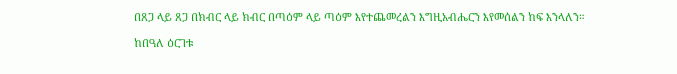በጸጋ ላይ ጸጋ በክብር ላይ ክብር በጣዕም ላይ ጣዕም እየተጨመረልን እግዚአብሔርን እየመሰልን ከፍ እንላለን።

ከበዓለ ዕርገቱ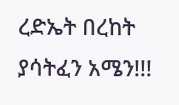ረድኤት በረከት ያሳትፈን አሜን!!!